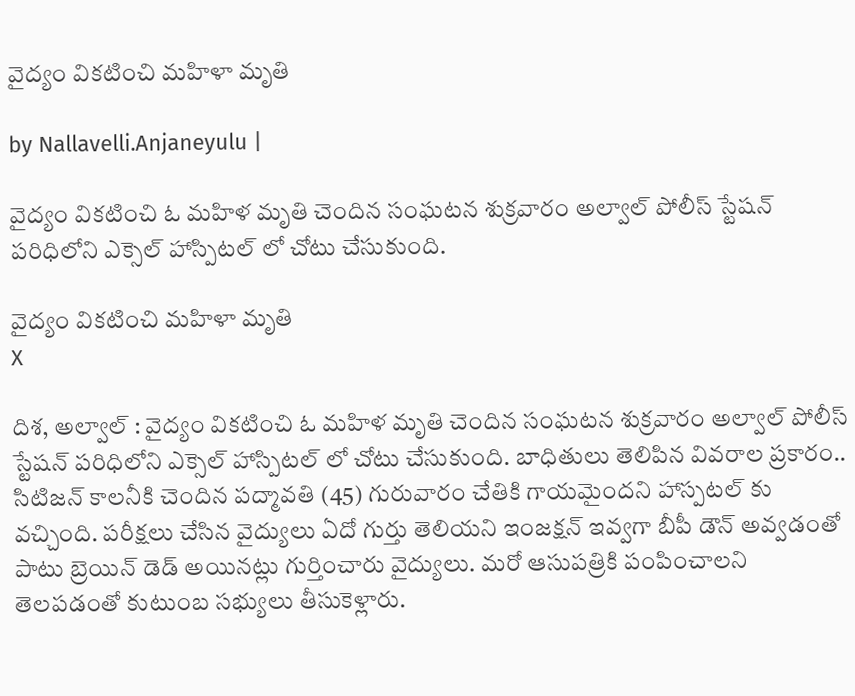వైద్యం వికటించి మహిళా మృతి

by Nallavelli.Anjaneyulu |

వైద్యం వికటించి ఓ మహిళ మృతి చెందిన సంఘటన శుక్రవారం అల్వాల్ పోలీస్ స్టేషన్ పరిధిలోని ఎక్సెల్ హాస్పిటల్ లో చోటు చేసుకుంది.

వైద్యం వికటించి మహిళా మృతి
X

దిశ, అల్వాల్ : వైద్యం వికటించి ఓ మహిళ మృతి చెందిన సంఘటన శుక్రవారం అల్వాల్ పోలీస్ స్టేషన్ పరిధిలోని ఎక్సెల్ హాస్పిటల్ లో చోటు చేసుకుంది. బాధితులు తెలిపిన వివరాల ప్రకారం.. సిటిజన్ కాలనీకి చెందిన పద్మావతి (45) గురువారం చేతికి గాయమైందని హాస్పటల్ కు వచ్చింది. పరీక్షలు చేసిన వైద్యులు ఏదో గుర్తు తెలియని ఇంజక్షన్ ఇవ్వగా బీపీ డౌన్ అవ్వడంతో పాటు బ్రెయిన్ డెడ్ అయినట్లు గుర్తించారు వైద్యులు. మరో ఆసుప‌త్రికి పంపించాలని తెలపడంతో కుటుంబ సభ్యులు తీసుకెళ్లారు.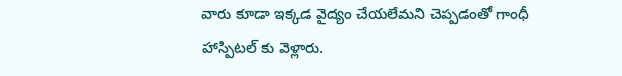వారు కూడా ఇక్కడ వైద్యం చేయలేమని చెప్పడంతో గాంధీ హాస్పిటల్ కు వెళ్లారు.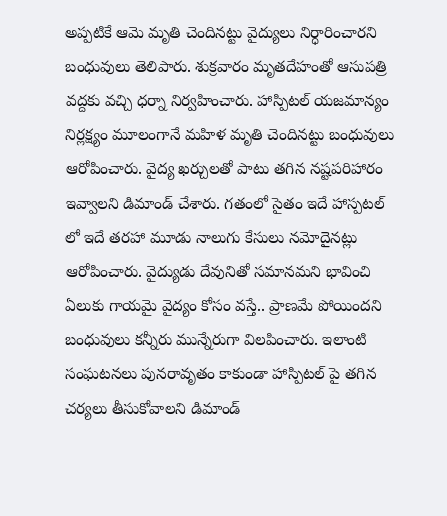అప్పటికే ఆమె మృతి చెందినట్టు వైద్యులు నిర్ధారించారని బంధువులు తెలిపారు. శుక్రవారం మృతదేహంతో ఆసుప‌త్రి వద్దకు వచ్చి ధర్నా నిర్వహించారు. హాస్పిటల్ యజమాన్యం నిర్లక్ష్యం మూలంగానే మహిళ మృతి చెందినట్టు బంధువులు ఆరోపించారు. వైద్య ఖర్చులతో పాటు తగిన నష్టపరిహారం ఇవ్వాలని డిమాండ్ చేశారు. గతంలో సైతం ఇదే హాస్పటల్ లో ఇదే తరహా మూడు నాలుగు కేసులు నమోదైనట్లు ఆరోపించారు. వైద్యుడు దేవునితో సమానమని భావించి ఏలుకు గాయమై వైద్యం కోసం వస్తే.. ప్రాణమే పోయిందని బంధువులు కన్నీరు మున్నేరుగా విలపించారు. ఇలాంటి సంఘటనలు పునరావృతం కాకుండా హాస్పిటల్ పై తగిన చర్యలు తీసుకోవాలని డిమాండ్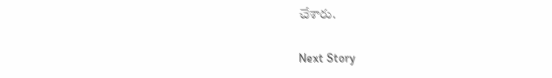చేశారు.

Next Story